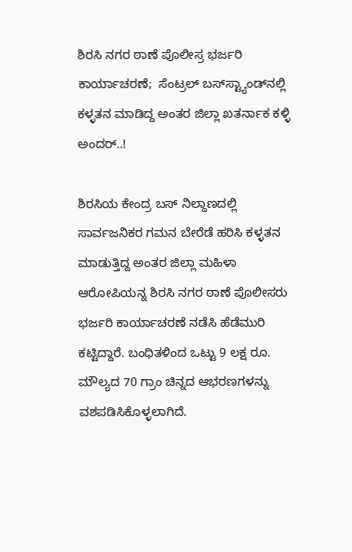ಶಿರಸಿ ನಗರ ಠಾಣೆ ಪೊಲೀಸ್ರ ಭರ್ಜರಿ ಕಾರ್ಯಾಚರಣೆ;  ಸೆಂಟ್ರಲ್ ಬಸ್‌ಸ್ಟ್ಯಾಂಡ್‌ನಲ್ಲಿ ಕಳ್ಳತನ ಮಾಡಿದ್ದ ಅಂತರ ಜಿಲ್ಲಾ ಖತರ್ನಾಕ ಕಳ್ಳಿ ಅಂದರ್..!

ಶಿರಸಿಯ ಕೇಂದ್ರ ಬಸ್ ನಿಲ್ದಾಣದಲ್ಲಿ ಸಾರ್ವಜನಿಕರ ಗಮನ ಬೇರೆಡೆ ಹರಿಸಿ ಕಳ್ಳತನ ಮಾಡುತ್ತಿದ್ದ ಅಂತರ ಜಿಲ್ಲಾ ಮಹಿಳಾ ಆರೋಪಿಯನ್ನ ಶಿರಸಿ ನಗರ ಠಾಣೆ ಪೊಲೀಸರು ಭರ್ಜರಿ ಕಾರ್ಯಾಚರಣೆ ನಡೆಸಿ ಹೆಡೆಮುರಿ ಕಟ್ಟಿದ್ದಾರೆ. ಬಂಧಿತಳಿಂದ ಒಟ್ಟು 9 ಲಕ್ಷ ರೂ. ಮೌಲ್ಯದ 70 ಗ್ರಾಂ ಚಿನ್ನದ ಆಭರಣಗಳನ್ನು ವಶಪಡಿಸಿಕೊಳ್ಳಲಾಗಿದೆ.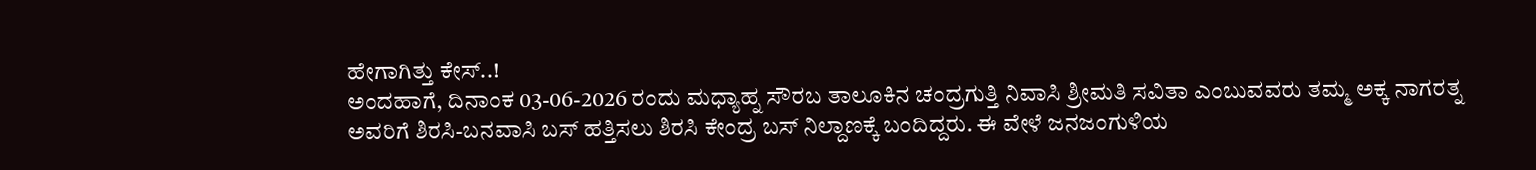ಹೇಗಾಗಿತ್ತು ಕೇಸ್..!
ಅಂದಹಾಗೆ, ದಿನಾಂಕ 03-06-2026 ರಂದು ಮಧ್ಯಾಹ್ನ ಸೌರಬ ತಾಲೂಕಿನ ಚಂದ್ರಗುತ್ತಿ ನಿವಾಸಿ ಶ್ರೀಮತಿ ಸವಿತಾ ಎಂಬುವವರು ತಮ್ಮ ಅಕ್ಕ ನಾಗರತ್ನ ಅವರಿಗೆ ಶಿರಸಿ-ಬನವಾಸಿ ಬಸ್ ಹತ್ತಿಸಲು ಶಿರಸಿ ಕೇಂದ್ರ ಬಸ್ ನಿಲ್ದಾಣಕ್ಕೆ ಬಂದಿದ್ದರು. ಈ ವೇಳೆ ಜನಜಂಗುಳಿಯ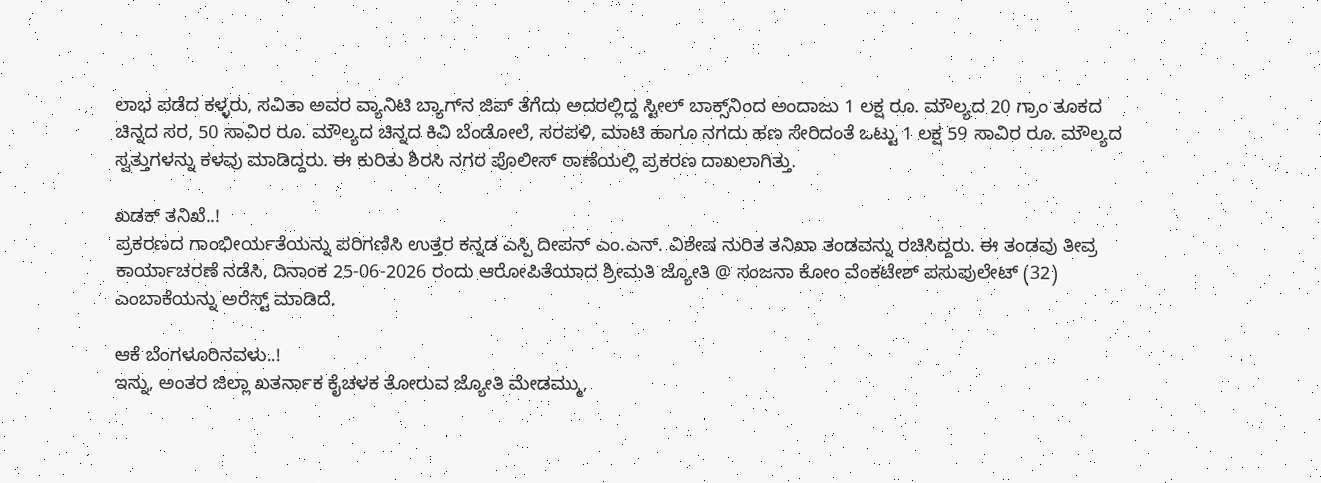ಲಾಭ ಪಡೆದ ಕಳ್ಳರು, ಸವಿತಾ ಅವರ ವ್ಯಾನಿಟಿ ಬ್ಯಾಗ್‌ನ ಜಿಪ್ ತೆಗೆದು ಅದರಲ್ಲಿದ್ದ ಸ್ಟೀಲ್ ಬಾಕ್ಸ್‌ನಿಂದ ಅಂದಾಜು 1 ಲಕ್ಷ ರೂ. ಮೌಲ್ಯದ 20 ಗ್ರಾಂ ತೂಕದ ಚಿನ್ನದ ಸರ, 50 ಸಾವಿರ ರೂ. ಮೌಲ್ಯದ ಚಿನ್ನದ ಕಿವಿ ಬೆಂಡೋಲೆ, ಸರಪಳಿ, ಮಾಟಿ ಹಾಗೂ ನಗದು ಹಣ ಸೇರಿದಂತೆ ಒಟ್ಟು 1 ಲಕ್ಷ 59 ಸಾವಿರ ರೂ. ಮೌಲ್ಯದ ಸ್ವತ್ತುಗಳನ್ನು ಕಳವು ಮಾಡಿದ್ದರು. ಈ ಕುರಿತು ಶಿರಸಿ ನಗರ ಪೊಲೀಸ್ ಠಾಣೆಯಲ್ಲಿ ಪ್ರಕರಣ ದಾಖಲಾಗಿತ್ತು.

ಖಡಕ್ ತನಿಖೆ..!
ಪ್ರಕರಣದ ಗಾಂಭೀರ್ಯತೆಯನ್ನು ಪರಿಗಣಿಸಿ ಉತ್ತರ ಕನ್ನಡ ಎಸ್ಪಿ ದೀಪನ್ ಎಂ.ಎನ್. ವಿಶೇಷ ನುರಿತ ತನಿಖಾ ತಂಡವನ್ನು ರಚಿಸಿದ್ದರು. ಈ ತಂಡವು ತೀವ್ರ ಕಾರ್ಯಾಚರಣೆ ನಡೆಸಿ, ದಿನಾಂಕ 25-06-2026 ರಂದು ಆರೋಪಿತೆಯಾದ ಶ್ರೀಮತಿ ಜ್ಯೋತಿ @ ಸಂಜನಾ ಕೋಂ ವೆಂಕಟೇಶ್ ಪಸುಪುಲೇಟ್ (32) ಎಂಬಾಕೆಯನ್ನು ಅರೆಸ್ಟ್ ಮಾಡಿದೆ.

ಆಕೆ ಬೆಂಗಳೂರಿನವಳು..!
ಇನ್ನು, ಅಂತರ ಜಿಲ್ಲಾ ಖತರ್ನಾಕ ಕೈಚಳಕ ತೋರುವ ಜ್ಯೋತಿ ಮೇಡಮ್ಮು,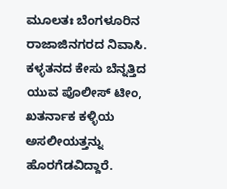ಮೂಲತಃ ಬೆಂಗಳೂರಿನ ರಾಜಾಜಿನಗರದ ನಿವಾಸಿ. ಕಳ್ಳತನದ ಕೇಸು ಬೆನ್ನತ್ತಿದ ಯುವ ಪೊಲೀಸ್ ಟೀಂ, ಖತರ್ನಾಕ ಕಳ್ಳಿಯ ಅಸಲೀಯತ್ತನ್ನು ಹೊರಗೆಡವಿದ್ದಾರೆ‌.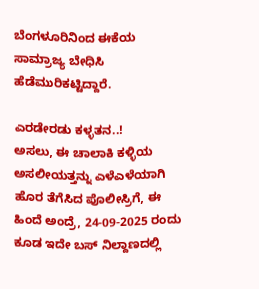ಬೆಂಗಳೂರಿನಿಂದ ಈಕೆಯ ಸಾಮ್ರಾಜ್ಯ ಬೇಧಿಸಿ ಹೆಡೆಮುರಿಕಟ್ಟಿದ್ದಾರೆ.

ಎರಡೇರಡು ಕಳ್ಳತನ..!
ಅಸಲು, ಈ ಚಾಲಾಕಿ ಕಳ್ಳಿಯ ಅಸಲೀಯತ್ತನ್ನು ಎಳೆಎಳೆಯಾಗಿ ಹೊರ ತೆಗೆಸಿದ ಪೊಲೀಸ್ರಿಗೆ, ಈ ಹಿಂದೆ ಅಂದ್ರೆ, 24-09-2025 ರಂದು ಕೂಡ ಇದೇ ಬಸ್ ನಿಲ್ದಾಣದಲ್ಲಿ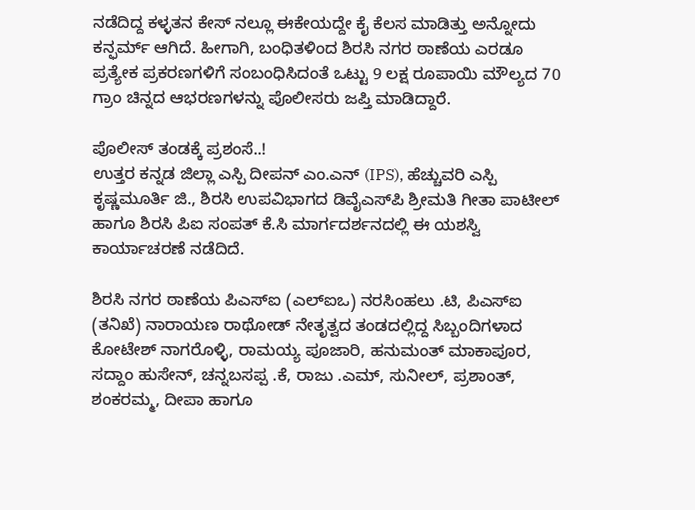ನಡೆದಿದ್ದ ಕಳ್ಳತನ ಕೇಸ್ ನಲ್ಲೂ ಈಕೇಯದ್ದೇ ಕೈ ಕೆಲಸ ಮಾಡಿತ್ತು ಅನ್ನೋದು ಕನ್ಫರ್ಮ್ ಆಗಿದೆ. ಹೀಗಾಗಿ, ಬಂಧಿತಳಿಂದ ಶಿರಸಿ ನಗರ ಠಾಣೆಯ ಎರಡೂ ಪ್ರತ್ಯೇಕ ಪ್ರಕರಣಗಳಿಗೆ ಸಂಬಂಧಿಸಿದಂತೆ ಒಟ್ಟು 9 ಲಕ್ಷ ರೂಪಾಯಿ ಮೌಲ್ಯದ 70 ಗ್ರಾಂ ಚಿನ್ನದ ಆಭರಣಗಳನ್ನು ಪೊಲೀಸರು ಜಪ್ತಿ ಮಾಡಿದ್ದಾರೆ.

ಪೊಲೀಸ್ ತಂಡಕ್ಕೆ ಪ್ರಶಂಸೆ..!
ಉತ್ತರ ಕನ್ನಡ ಜಿಲ್ಲಾ ಎಸ್ಪಿ ದೀಪನ್ ಎಂ.ಎನ್ (IPS), ಹೆಚ್ಚುವರಿ ಎಸ್ಪಿ ಕೃಷ್ಣಮೂರ್ತಿ ಜಿ., ಶಿರಸಿ ಉಪವಿಭಾಗದ ಡಿವೈಎಸ್‌ಪಿ ಶ್ರೀಮತಿ ಗೀತಾ ಪಾಟೀಲ್ ಹಾಗೂ ಶಿರಸಿ ಪಿಐ ಸಂಪತ್ ಕೆ.ಸಿ ಮಾರ್ಗದರ್ಶನದಲ್ಲಿ ಈ ಯಶಸ್ವಿ ಕಾರ್ಯಾಚರಣೆ ನಡೆದಿದೆ.

ಶಿರಸಿ ನಗರ ಠಾಣೆಯ ಪಿಎಸ್‌ಐ (ಎಲ್‌ಐಒ) ನರಸಿಂಹಲು .ಟಿ, ಪಿಎಸ್‌ಐ (ತನಿಖೆ) ನಾರಾಯಣ ರಾಥೋಡ್ ನೇತೃತ್ವದ ತಂಡದಲ್ಲಿದ್ದ ಸಿಬ್ಬಂದಿಗಳಾದ ಕೋಟೇಶ್ ನಾಗರೊಳ್ಳಿ, ರಾಮಯ್ಯ ಪೂಜಾರಿ, ಹನುಮಂತ್ ಮಾಕಾಪೂರ, ಸದ್ದಾಂ ಹುಸೇನ್, ಚನ್ನಬಸಪ್ಪ .ಕೆ, ರಾಜು .ಎಮ್, ಸುನೀಲ್, ಪ್ರಶಾಂತ್, ಶಂಕರಮ್ಮ, ದೀಪಾ ಹಾಗೂ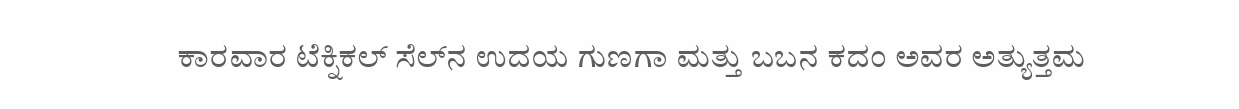ಕಾರವಾರ ಟೆಕ್ನಿಕಲ್ ಸೆಲ್‌ನ ಉದಯ ಗುಣಗಾ ಮತ್ತು ಬಬನ ಕದಂ ಅವರ ಅತ್ಯುತ್ತಮ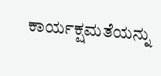ಕಾರ್ಯಕ್ಷಮತೆಯನ್ನು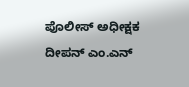ಪೊಲೀಸ್ ಅಧೀಕ್ಷಕ ದೀಪನ್ ಎಂ.ಎನ್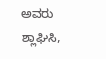ಅವರು ಶ್ಲಾಘಿಸಿ,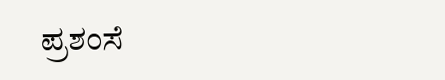ಪ್ರಶಂಸೆ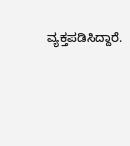ವ್ಯಕ್ತಪಡಿಸಿದ್ದಾರೆ.